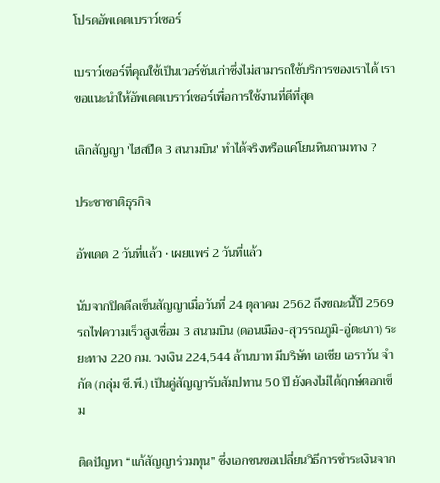โปรดอัพเดตเบราว์เซอร์

เบราว์เซอร์ที่คุณใช้เป็นเวอร์ชันเก่าซึ่งไม่สามารถใช้บริการของเราได้ เราขอแนะนำให้อัพเดตเบราว์เซอร์เพื่อการใช้งานที่ดีที่สุด

เลิกสัญญา 'ไฮสปีด 3 สนามบิน' ทำได้จริงหรือแค่โยนหินถามทาง ?

ประชาชาติธุรกิจ

อัพเดต 2 วันที่แล้ว • เผยแพร่ 2 วันที่แล้ว

นับจากปิดดีลเซ็นสัญญาเมื่อวันที่ 24 ตุลาคม 2562 ถึงขณะนี้ปี 2569 รถไฟความเร็วสูงเชื่อม 3 สนามบิน (ดอนเมือง-สุวรรณภูมิ-อู่ตะเภา) ระยะทาง 220 กม. วงเงิน 224,544 ล้านบาท มีบริษัท เอเชีย เอราวัน จำกัด (กลุ่ม ซี.พี.) เป็นคู่สัญญารับสัมปทาน 50 ปี ยังคงไม่ได้ฤกษ์ตอกเข็ม

ติดปัญหา “แก้สัญญาร่วมทุน” ซึ่งเอกชนขอเปลี่ยนวิธีการชำระเงินจาก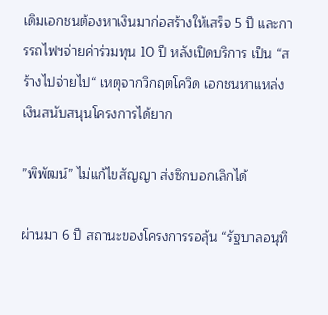เดิมเอกชนต้องหาเงินมาก่อสร้างให้เสร็จ 5 ปี และการรถไฟฯจ่ายค่าร่วมทุน 10 ปี หลังเปิดบริการ เป็น “สร้างไปจ่ายไป“ เหตุจากวิกฤตโควิด เอกชนหาแหล่งเงินสนับสนุนโครงการได้ยาก

”พิพัฒน์” ไม่แก้ไขสัญญา ส่งซิกบอกเลิกได้

ผ่านมา 6 ปี สถานะของโครงการรอลุ้น “รัฐบาลอนุทิ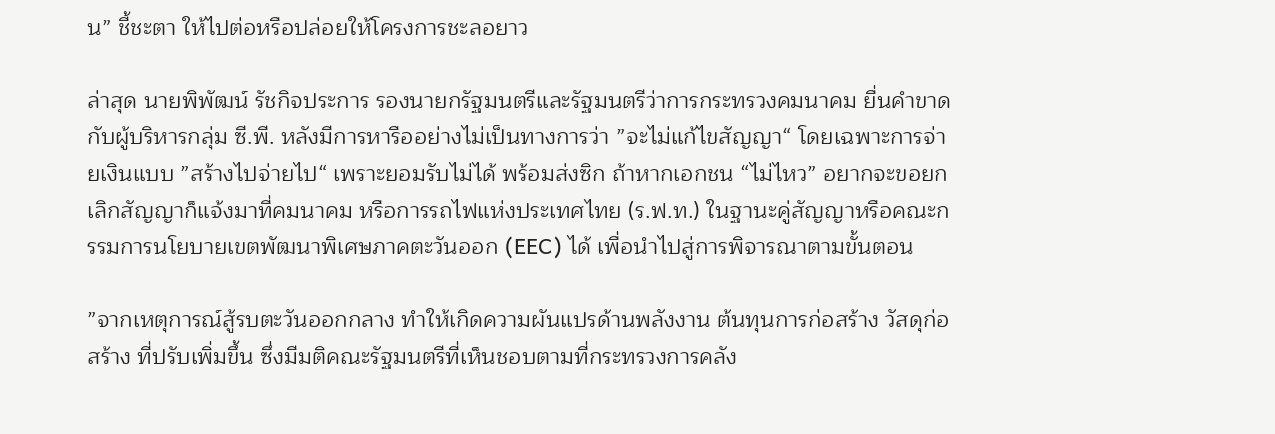น” ชี้ชะตา ให้ไปต่อหรือปล่อยให้โครงการชะลอยาว

ล่าสุด นายพิพัฒน์ รัชกิจประการ รองนายกรัฐมนตรีและรัฐมนตรีว่าการกระทรวงคมนาคม ยื่นคำขาดกับผู้บริหารกลุ่ม ซี.พี. หลังมีการหารืออย่างไม่เป็นทางการว่า ”จะไม่แก้ไขสัญญา“ โดยเฉพาะการจ่ายเงินแบบ ”สร้างไปจ่ายไป“ เพราะยอมรับไม่ได้ พร้อมส่งซิก ถ้าหากเอกชน “ไม่ไหว” อยากจะขอยกเลิกสัญญาก็แจ้งมาที่คมนาคม หรือการรถไฟแห่งประเทศไทย (ร.ฟ.ท.) ในฐานะคู่สัญญาหรือคณะกรรมการนโยบายเขตพัฒนาพิเศษภาคตะวันออก (EEC) ได้ เพื่อนำไปสู่การพิจารณาตามขั้นตอน

”จากเหตุการณ์สู้รบตะวันออกกลาง ทำให้เกิดความผันแปรด้านพลังงาน ต้นทุนการก่อสร้าง วัสดุก่อสร้าง ที่ปรับเพิ่มขึ้น ซึ่งมีมติคณะรัฐมนตรีที่เห็นชอบตามที่กระทรวงการคลัง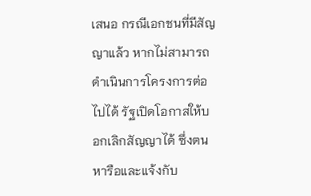เสนอ กรณีเอกชนที่มีสัญญาแล้ว หากไม่สามารถดำเนินการโครงการต่อไปได้ รัฐเปิดโอกาสให้บอกเลิกสัญญาได้ ซึ่งตนหารือและแจ้งกับ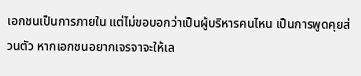เอกชนเป็นการภายใน แต่ไม่ขอบอกว่าเป็นผู้บริหารคนไหน เป็นการพูดคุยส่วนตัว หากเอกชนอยากเจรจาจะให้เล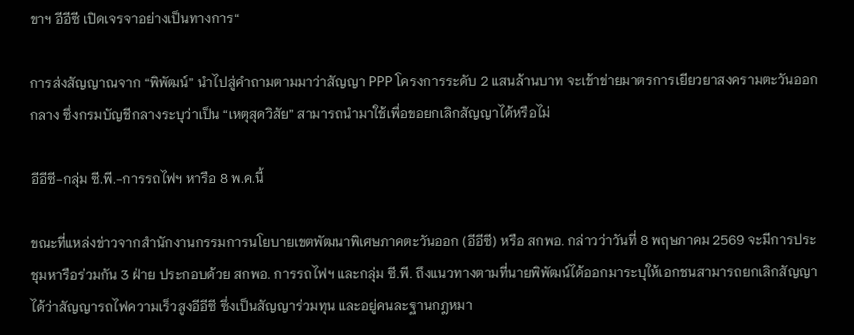ขาฯ อีอีซี เปิดเจรจาอย่างเป็นทางการ“

การส่งสัญญาณจาก “พิพัฒน์” นำไปสู่คำถามตามมาว่าสัญญา PPP โครงการระดับ 2 แสนล้านบาท จะเข้าข่ายมาตรการเยียวยาสงครามตะวันออกกลาง ซึ่งกรมบัญชีกลางระบุว่าเป็น “เหตุสุดวิสัย” สามารถนำมาใช้เพื่อขอยกเลิกสัญญาได้หรือไม่

อีอีซี-กลุ่ม ซี.พี.-การรถไฟฯ หารือ 8 พ.ค.นี้

ขณะที่แหล่งข่าวจากสำนักงานกรรมการนโยบายเขตพัฒนาพิเศษภาคตะวันออก (อีอีซี) หรือ สกพอ. กล่าวว่าวันที่ 8 พฤษภาคม 2569 จะมีการประชุมหารือร่วมกัน 3 ฝ่าย ประกอบด้วย สกพอ. การรถไฟฯ และกลุ่ม ซี.พี. ถึงแนวทางตามที่นายพิพัฒน์ได้ออกมาระบุให้เอกชนสามารถยกเลิกสัญญาได้ว่าสัญญารถไฟความเร็วสูงอีอีซี ซึ่งเป็นสัญญาร่วมทุน และอยู่คนละฐานกฎหมา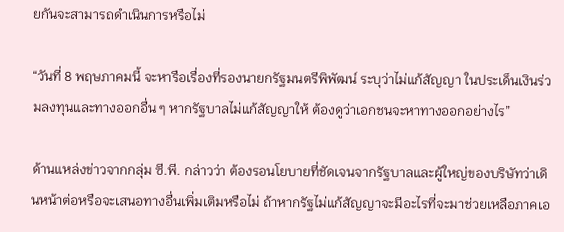ยกันจะสามารถดำเนินการหรือไม่

“วันที่ 8 พฤษภาคมนี้ จะหารือเรื่องที่รองนายกรัฐมนตรีพิพัฒน์ ระบุว่าไม่แก้สัญญา ในประเด็นเงินร่วมลงทุนและทางออกอื่น ๆ หากรัฐบาลไม่แก้สัญญาให้ ต้องดูว่าเอกชนจะหาทางออกอย่างไร”

ด้านแหล่งข่าวจากกลุ่ม ซี.พี. กล่าวว่า ต้องรอนโยบายที่ชัดเจนจากรัฐบาลและผู้ใหญ่ของบริษัทว่าเดินหน้าต่อหรือจะเสนอทางอื่นเพิ่มเติมหรือไม่ ถ้าหากรัฐไม่แก้สัญญาจะมีอะไรที่จะมาช่วยเหลือภาคเอ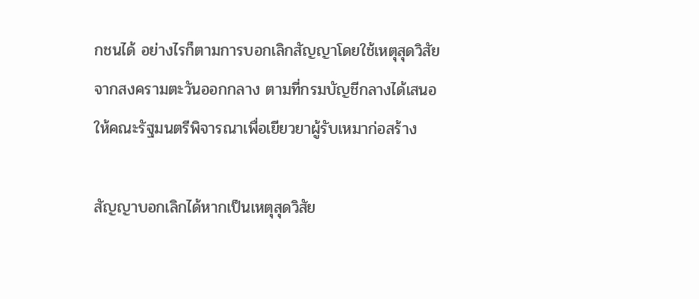กชนได้ อย่างไรก็ตามการบอกเลิกสัญญาโดยใช้เหตุสุดวิสัยจากสงครามตะวันออกกลาง ตามที่กรมบัญชีกลางได้เสนอให้คณะรัฐมนตรีพิจารณาเพื่อเยียวยาผู้รับเหมาก่อสร้าง

สัญญาบอกเลิกได้หากเป็นเหตุสุดวิสัย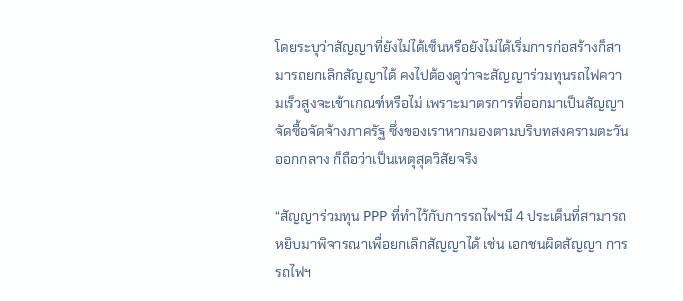โดยระบุว่าสัญญาที่ยังไม่ได้เซ็นหรือยังไม่ได้เริ่มการก่อสร้างก็สามารถยกเลิกสัญญาได้ คงไปต้องดูว่าจะสัญญาร่วมทุนรถไฟความเร็วสูงจะเข้าเกณฑ์หรือไม่ เพราะมาตรการที่ออกมาเป็นสัญญาจัดซื้อจัดจ้างภาครัฐ ซึ่งของเราหากมองตามบริบทสงครามตะวันออกกลาง ก็ถือว่าเป็นเหตุสุดวิสัยจริง

“สัญญาร่วมทุน PPP ที่ทำไว้กับการรถไฟฯมี 4 ประเด็นที่สามารถหยิบมาพิจารณาเพื่อยกเลิกสัญญาได้ เช่น เอกชนผิดสัญญา การรถไฟฯ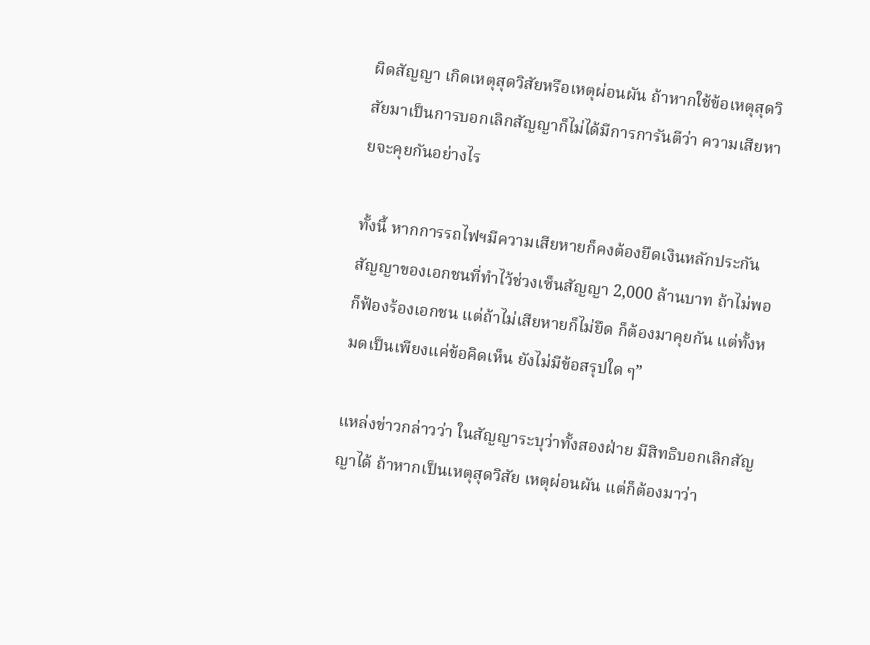ผิดสัญญา เกิดเหตุสุดวิสัยหรือเหตุผ่อนผัน ถ้าหากใช้ข้อเหตุสุดวิสัยมาเป็นการบอกเลิกสัญญาก็ไม่ได้มีการการันตีว่า ความเสียหายจะคุยกันอย่างไร

ทั้งนี้ หากการรถไฟฯมีความเสียหายก็คงต้องยึดเงินหลักประกันสัญญาของเอกชนที่ทำไว้ช่วงเซ็นสัญญา 2,000 ล้านบาท ถ้าไม่พอก็ฟ้องร้องเอกชน แต่ถ้าไม่เสียหายก็ไม่ยึด ก็ต้องมาคุยกัน แต่ทั้งหมดเป็นเพียงแค่ข้อคิดเห็น ยังไม่มีข้อสรุปใด ๆ”

แหล่งข่าวกล่าวว่า ในสัญญาระบุว่าทั้งสองฝ่าย มีสิทธิบอกเลิกสัญญาได้ ถ้าหากเป็นเหตุสุดวิสัย เหตุผ่อนผัน แต่ก็ต้องมาว่า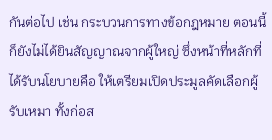กันต่อไป เช่น กระบวนการทางข้อกฎหมาย ตอนนี้ก็ยังไม่ได้ยินสัญญาณจากผู้ใหญ่ ซึ่งหน้าที่หลักที่ได้รับนโยบายคือ ให้เตรียมเปิดประมูลคัดเลือกผู้รับเหมา ทั้งก่อส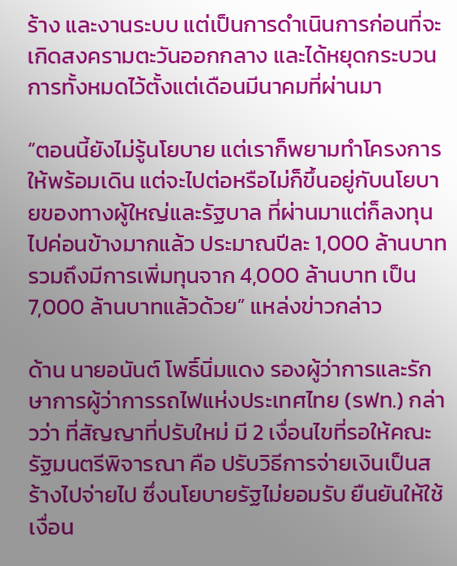ร้าง และงานระบบ แต่เป็นการดำเนินการก่อนที่จะเกิดสงครามตะวันออกกลาง และได้หยุดกระบวนการทั้งหมดไว้ตั้งแต่เดือนมีนาคมที่ผ่านมา

“ตอนนี้ยังไม่รู้นโยบาย แต่เราก็พยามทำโครงการให้พร้อมเดิน แต่จะไปต่อหรือไม่ก็ขึ้นอยู่กับนโยบายของทางผู้ใหญ่และรัฐบาล ที่ผ่านมาแต่ก็ลงทุนไปค่อนข้างมากแล้ว ประมาณปีละ 1,000 ล้านบาท รวมถึงมีการเพิ่มทุนจาก 4,000 ล้านบาท เป็น 7,000 ล้านบาทแล้วด้วย” แหล่งข่าวกล่าว

ด้าน นายอนันต์ โพธิ์นิ่มแดง รองผู้ว่าการและรักษาการผู้ว่าการรถไฟแห่งประเทศไทย (รฟท.) กล่าวว่า ที่สัญญาที่ปรับใหม่ มี 2 เงื่อนไขที่รอให้คณะรัฐมนตรีพิจารณา คือ ปรับวิธีการจ่ายเงินเป็นสร้างไปจ่ายไป ซึ่งนโยบายรัฐไม่ยอมรับ ยืนยันให้ใช้เงื่อน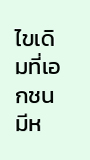ไขเดิมที่เอกชนมีห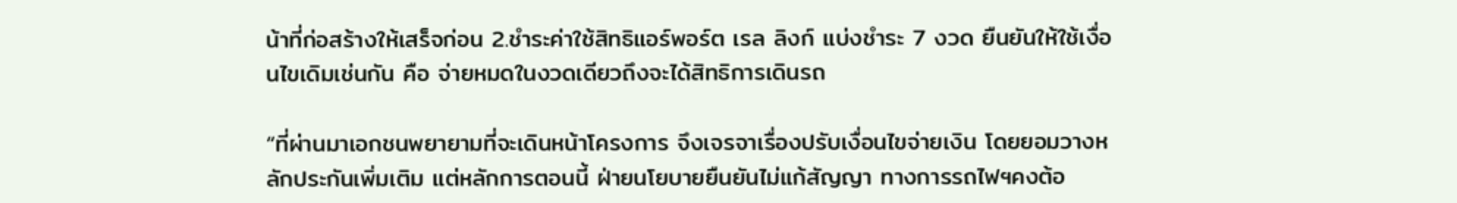น้าที่ก่อสร้างให้เสร็จก่อน 2.ชำระค่าใช้สิทธิแอร์พอร์ต เรล ลิงก์ แบ่งชำระ 7 งวด ยืนยันให้ใช้เงื่อนไขเดิมเช่นกัน คือ จ่ายหมดในงวดเดียวถึงจะได้สิทธิการเดินรถ

“ที่ผ่านมาเอกชนพยายามที่จะเดินหน้าโครงการ จึงเจรจาเรื่องปรับเงื่อนไขจ่ายเงิน โดยยอมวางหลักประกันเพิ่มเติม แต่หลักการตอนนี้ ฝ่ายนโยบายยืนยันไม่แก้สัญญา ทางการรถไฟฯคงต้อ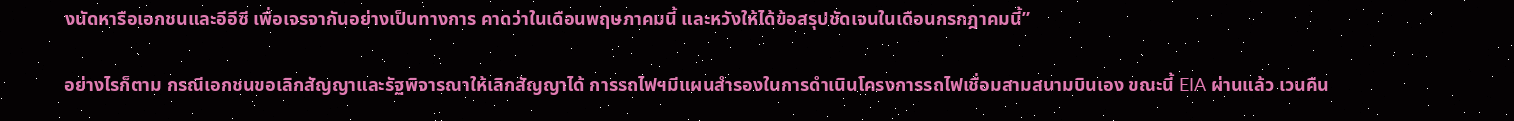งนัดหารือเอกชนและอีอีซี เพื่อเจรจากันอย่างเป็นทางการ คาดว่าในเดือนพฤษภาคมนี้ และหวังให้ได้ข้อสรุปชัดเจนในเดือนกรกฎาคมนี้”

อย่างไรก็ตาม กรณีเอกชนขอเลิกสัญญาและรัฐพิจารณาให้เลิกสัญญาได้ การรถไฟฯมีแผนสำรองในการดำเนินโครงการรถไฟเชื่อมสามสนามบินเอง ขณะนี้ EIA ผ่านแล้ว เวนคืน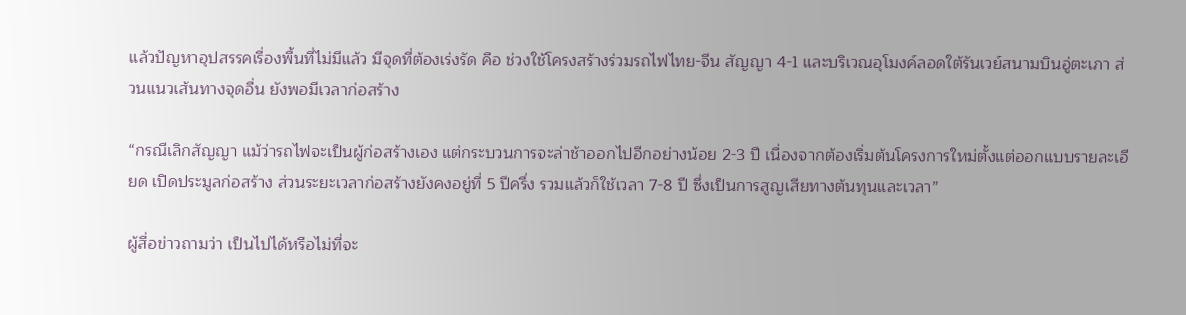แล้วปัญหาอุปสรรคเรื่องพื้นที่ไม่มีแล้ว มีจุดที่ต้องเร่งรัด คือ ช่วงใช้โครงสร้างร่วมรถไฟไทย-จีน สัญญา 4-1 และบริเวณอุโมงค์ลอดใต้รันเวย์สนามบินอู่ตะเภา ส่วนแนวเส้นทางจุดอื่น ยังพอมีเวลาก่อสร้าง

“กรณีเลิกสัญญา แม้ว่ารถไฟจะเป็นผู้ก่อสร้างเอง แต่กระบวนการจะล่าช้าออกไปอีกอย่างน้อย 2-3 ปี เนื่องจากต้องเริ่มต้นโครงการใหม่ตั้งแต่ออกแบบรายละเอียด เปิดประมูลก่อสร้าง ส่วนระยะเวลาก่อสร้างยังคงอยู่ที่ 5 ปีครึ่ง รวมแล้วก็ใช้เวลา 7-8 ปี ซึ่งเป็นการสูญเสียทางต้นทุนและเวลา”

ผู้สื่อข่าวถามว่า เป็นไปได้หรือไม่ที่จะ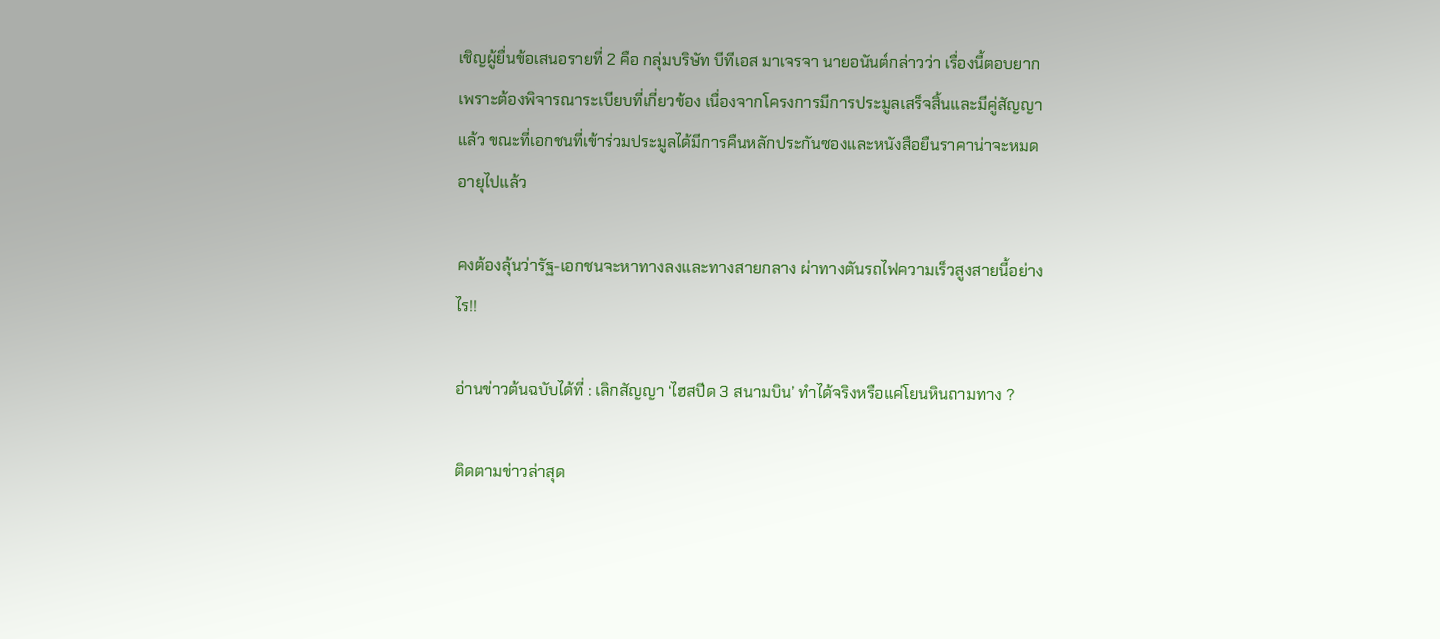เชิญผู้ยื่นข้อเสนอรายที่ 2 คือ กลุ่มบริษัท บีทีเอส มาเจรจา นายอนันต์กล่าวว่า เรื่องนี้ตอบยาก เพราะต้องพิจารณาระเบียบที่เกี่ยวข้อง เนื่องจากโครงการมีการประมูลเสร็จสิ้นและมีคู่สัญญาแล้ว ขณะที่เอกชนที่เข้าร่วมประมูลได้มีการคืนหลักประกันซองและหนังสือยืนราคาน่าจะหมดอายุไปแล้ว

คงต้องลุ้นว่ารัฐ-เอกชนจะหาทางลงและทางสายกลาง ผ่าทางตันรถไฟความเร็วสูงสายนี้อย่างไร!!

อ่านข่าวต้นฉบับได้ที่ : เลิกสัญญา ‘ไฮสปีด 3 สนามบิน’ ทำได้จริงหรือแค่โยนหินถามทาง ?

ติดตามข่าวล่าสุด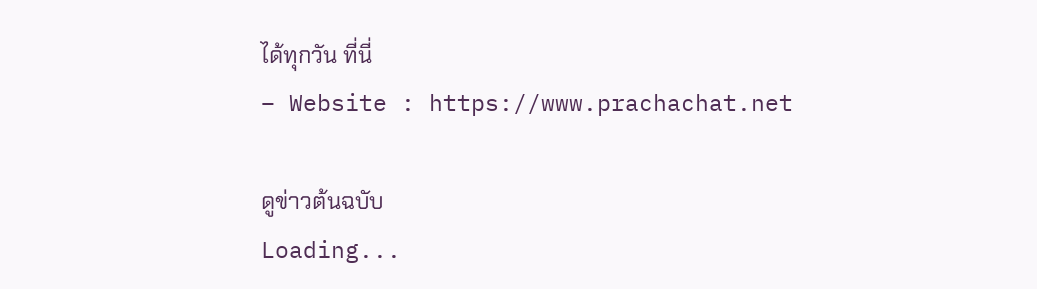ได้ทุกวัน ที่นี่
– Website : https://www.prachachat.net

ดูข่าวต้นฉบับ
Loading...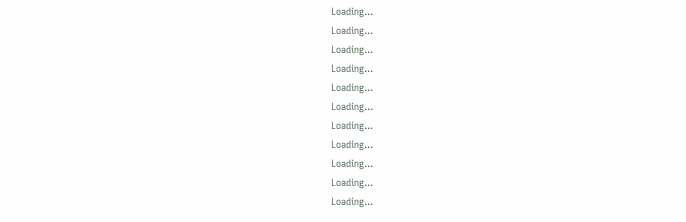Loading...
Loading...
Loading...
Loading...
Loading...
Loading...
Loading...
Loading...
Loading...
Loading...
Loading...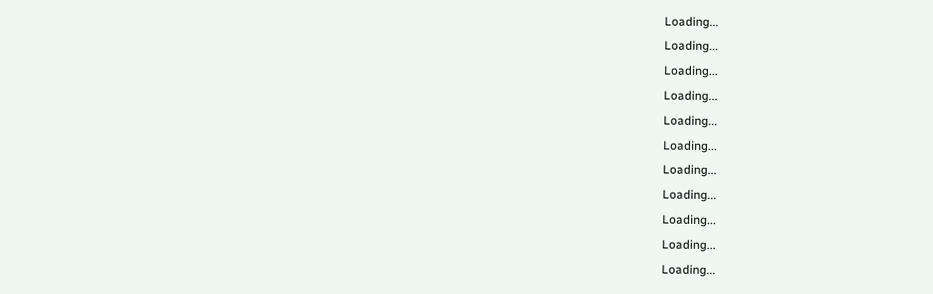Loading...
Loading...
Loading...
Loading...
Loading...
Loading...
Loading...
Loading...
Loading...
Loading...
Loading...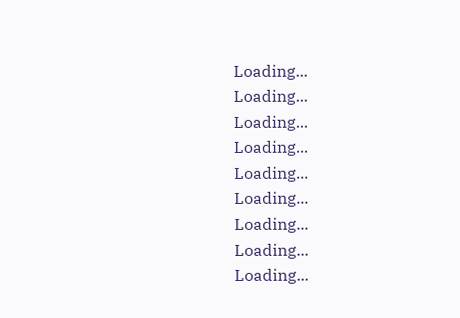Loading...
Loading...
Loading...
Loading...
Loading...
Loading...
Loading...
Loading...
Loading...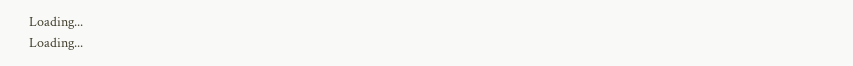Loading...
Loading...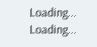Loading...
Loading...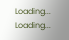Loading...
Loading...